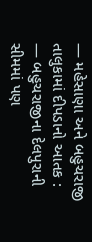— મહેસાણા અને બહુચરાજી તાલુકામાં દીપડાનો આતક :
— બહુચરાજીના દેલપુરાની સીમમાં પણ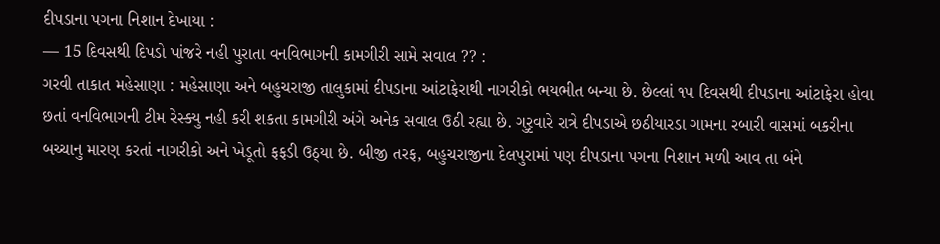દીપડાના પગના નિશાન દેખાયા :
— 15 દિવસથી દિપડો પાંજરે નહી પુરાતા વનવિભાગની કામગીરી સામે સવાલ ?? :
ગરવી તાકાત મહેસાણા : મહેસાણા અને બહુચરાજી તાલુકામાં દીપડાના આંટાફેરાથી નાગરીકો ભયભીત બન્યા છે. છેલ્લાં ૧૫ દિવસથી દીપડાના આંટાફેરા હોવા છતાં વનવિભાગની ટીમ રેસ્ક્યુ નહી કરી શકતા કામગીરી અંગે અનેક સવાલ ઉઠી રહ્યા છે. ગુરૃવારે રાત્રે દીપડાએ છઠીયારડા ગામના રબારી વાસમાં બકરીના બચ્ચાનુ મારણ કરતાં નાગરીકો અને ખેડૂતો ફફડી ઉઠ્યા છે. બીજી તરફ, બહુચરાજીના દેલપુરામાં પણ દીપડાના પગના નિશાન મળી આવ તા બંને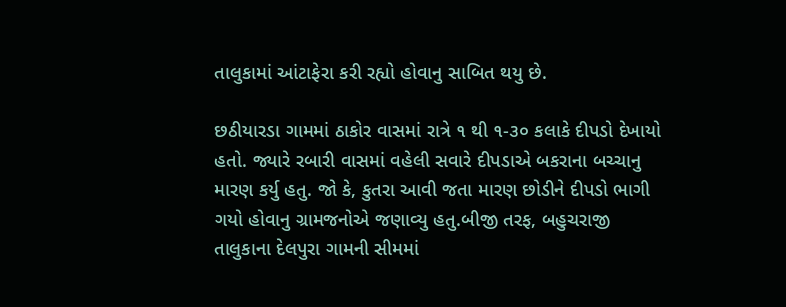તાલુકામાં આંટાફેરા કરી રહ્યો હોવાનુ સાબિત થયુ છે.

છઠીયારડા ગામમાં ઠાકોર વાસમાં રાત્રે ૧ થી ૧-૩૦ કલાકે દીપડો દેખાયો હતો. જ્યારે રબારી વાસમાં વહેલી સવારે દીપડાએ બકરાના બચ્ચાનુ મારણ કર્યુ હતુ. જો કે, કુતરા આવી જતા મારણ છોડીને દીપડો ભાગી ગયો હોવાનુ ગ્રામજનોએ જણાવ્યુ હતુ.બીજી તરફ, બહુચરાજી તાલુકાના દેલપુરા ગામની સીમમાં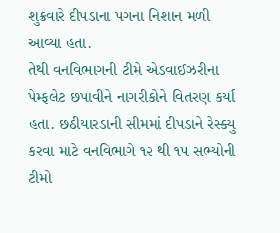શુક્રવારે દીપડાના પગના નિશાન મળી આવ્યા હતા.
તેથી વનવિભાગની ટીમે એડવાઈઝરીના પેમ્ફલેટ છપાવીને નાગરીકોને વિતરણ કર્યા હતા. છઠીયારડાની સીમમાં દીપડાને રેસ્ક્યુ કરવા માટે વનવિભાગે ૧૨ થી ૧૫ સભ્યોની ટીમો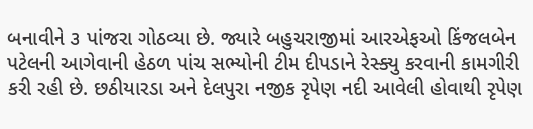બનાવીને ૩ પાંજરા ગોઠવ્યા છે. જ્યારે બહુચરાજીમાં આરએફઓ કિંજલબેન પટેલની આગેવાની હેઠળ પાંચ સભ્યોની ટીમ દીપડાને રેસ્ક્યુ કરવાની કામગીરી કરી રહી છે. છઠીયારડા અને દેલપુરા નજીક રૃપેણ નદી આવેલી હોવાથી રૃપેણ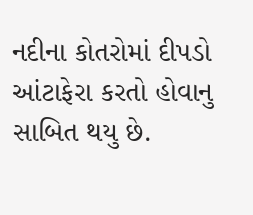નદીના કોતરોમાં દીપડો આંટાફેરા કરતો હોવાનુ સાબિત થયુ છે.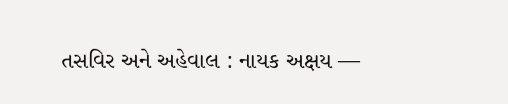તસવિર અને અહેવાલ : નાયક અક્ષય —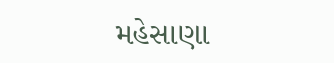મહેસાણા